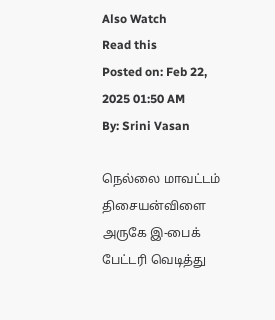Also Watch
Read this
Posted on: Feb 22, 2025 01:50 AM
By: Srini Vasan

நெல்லை மாவட்டம் திசையன்விளை அருகே இ-பைக் பேட்டரி வெடித்து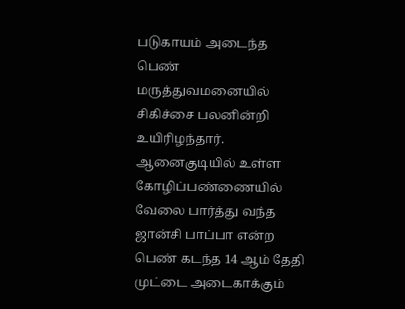படுகாயம் அடைந்த பெண் மருத்துவமனையில் சிகிச்சை பலனின்றி உயிரிழந்தார்.
ஆனைகுடியில் உள்ள கோழிப்பண்ணையில் வேலை பார்த்து வந்த ஜான்சி பாப்பா என்ற பெண் கடந்த 14 ஆம் தேதி முட்டை அடைகாக்கும்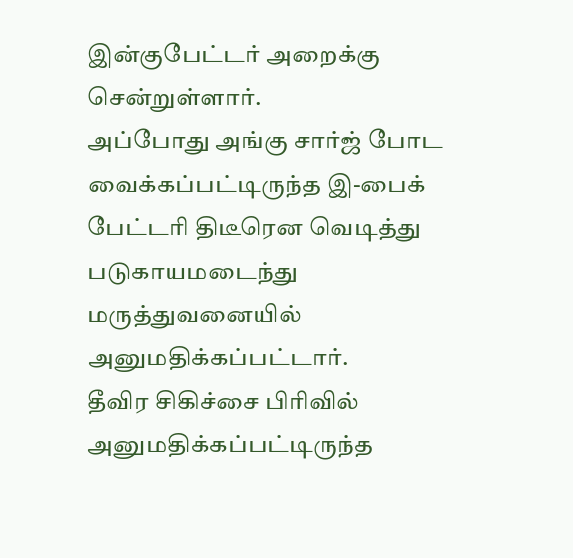இன்குபேட்டர் அறைக்கு சென்றுள்ளார்.
அப்போது அங்கு சார்ஜ் போட வைக்கப்பட்டிருந்த இ-பைக் பேட்டரி திடீரென வெடித்து படுகாயமடைந்து மருத்துவனையில் அனுமதிக்கப்பட்டார்.
தீவிர சிகிச்சை பிரிவில் அனுமதிக்கப்பட்டிருந்த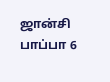ஜான்சி பாப்பா 6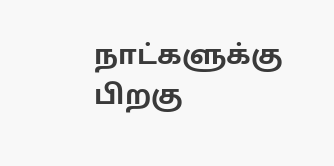நாட்களுக்கு பிறகு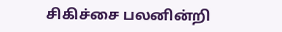சிகிச்சை பலனின்றி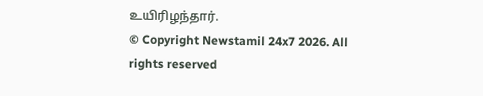உயிரிழந்தார்.
© Copyright Newstamil 24x7 2026. All rights reserved